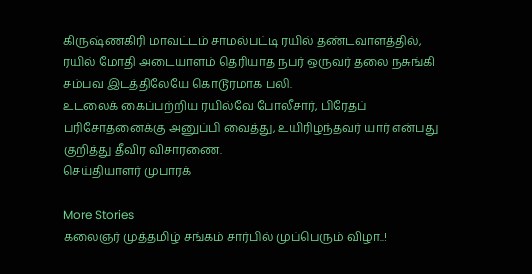கிருஷ்ணகிரி மாவட்டம் சாமல்பட்டி ரயில் தண்டவாளத்தில், ரயில் மோதி அடையாளம் தெரியாத நபர் ஒருவர் தலை நசுங்கி சம்பவ இடத்திலேயே கொடூரமாக பலி.
உடலைக் கைப்பற்றிய ரயில்வே போலீசார், பிரேதப் பரிசோதனைக்கு அனுப்பி வைத்து, உயிரிழந்தவர் யார் என்பது குறித்து தீவிர விசாரணை.
செய்தியாளர் முபாரக்

More Stories
கலைஞர் முத்தமிழ் சங்கம் சார்பில் முப்பெரும் விழா..!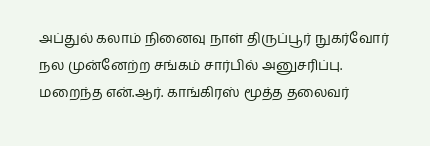அப்துல் கலாம் நினைவு நாள் திருப்பூர் நுகர்வோர் நல முன்னேற்ற சங்கம் சார்பில் அனுசரிப்பு.
மறைந்த என்.ஆர். காங்கிரஸ் மூத்த தலைவர்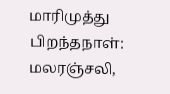மாரிமுத்து பிறந்தநாள்: மலரஞ்சலி,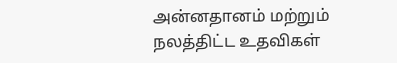அன்னதானம் மற்றும் நலத்திட்ட உதவிகள்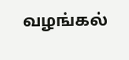வழங்கல்